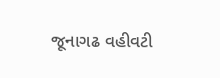જૂનાગઢ વહીવટી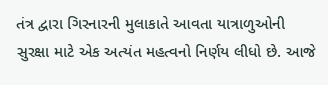તંત્ર દ્વારા ગિરનારની મુલાકાતે આવતા યાત્રાળુઓની સુરક્ષા માટે એક અત્યંત મહત્વનો નિર્ણય લીધો છે. આજે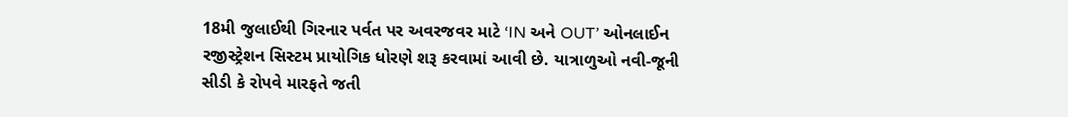18મી જુલાઈથી ગિરનાર પર્વત પર અવરજવર માટે ‘IN અને OUT’ ઓનલાઈન રજીસ્ટ્રેશન સિસ્ટમ પ્રાયોગિક ધોરણે શરૂ કરવામાં આવી છે. યાત્રાળુઓ નવી-જૂની સીડી કે રોપવે મારફતે જતી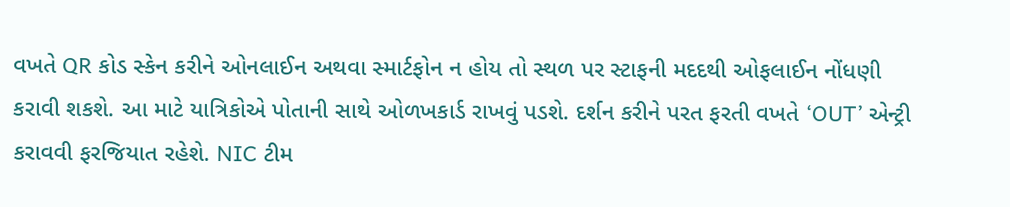વખતે QR કોડ સ્કેન કરીને ઓનલાઈન અથવા સ્માર્ટફોન ન હોય તો સ્થળ પર સ્ટાફની મદદથી ઓફલાઈન નોંધણી કરાવી શકશે. આ માટે યાત્રિકોએ પોતાની સાથે ઓળખકાર્ડ રાખવું પડશે. દર્શન કરીને પરત ફરતી વખતે ‘OUT’ એન્ટ્રી કરાવવી ફરજિયાત રહેશે. NIC ટીમ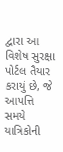દ્વારા આ વિશેષ સુરક્ષા પોર્ટલ તૈયાર કરાયું છે, જે આપત્તિ સમયે યાત્રિકોની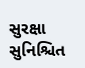સુરક્ષા સુનિશ્ચિત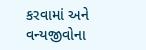કરવામાં અને વન્યજીવોના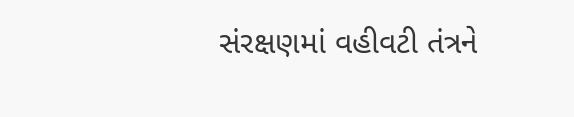સંરક્ષણમાં વહીવટી તંત્રને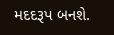મદદરૂપ બનશે.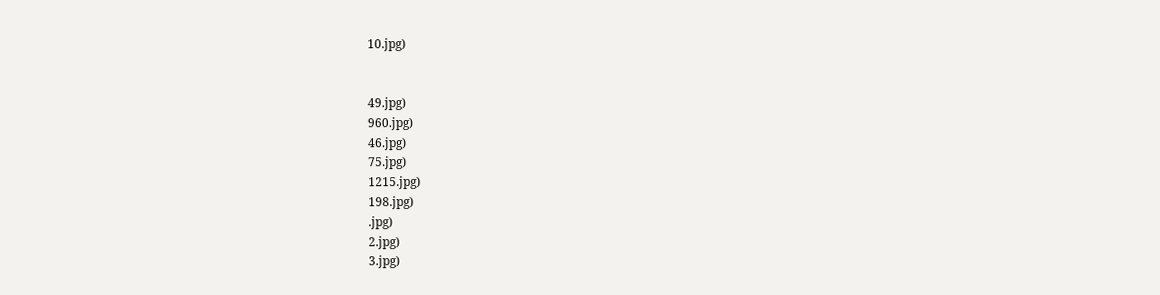10.jpg)


49.jpg)
960.jpg)
46.jpg)
75.jpg)
1215.jpg)
198.jpg)
.jpg)
2.jpg)
3.jpg)